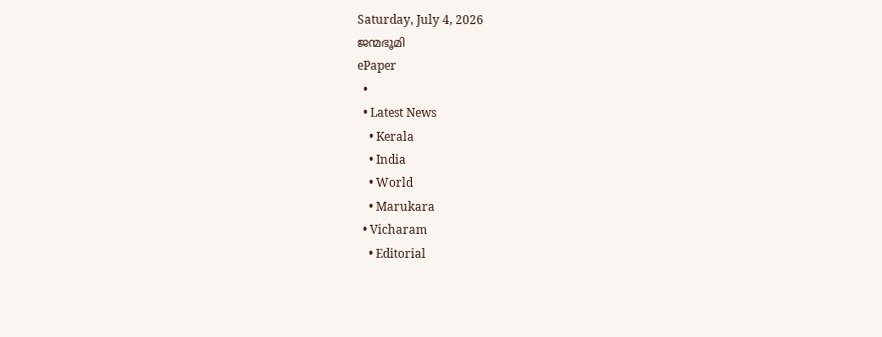Saturday, July 4, 2026
ജന്മഭൂമി
ePaper
  •
  • Latest News
    • Kerala
    • India
    • World
    • Marukara
  • Vicharam
    • Editorial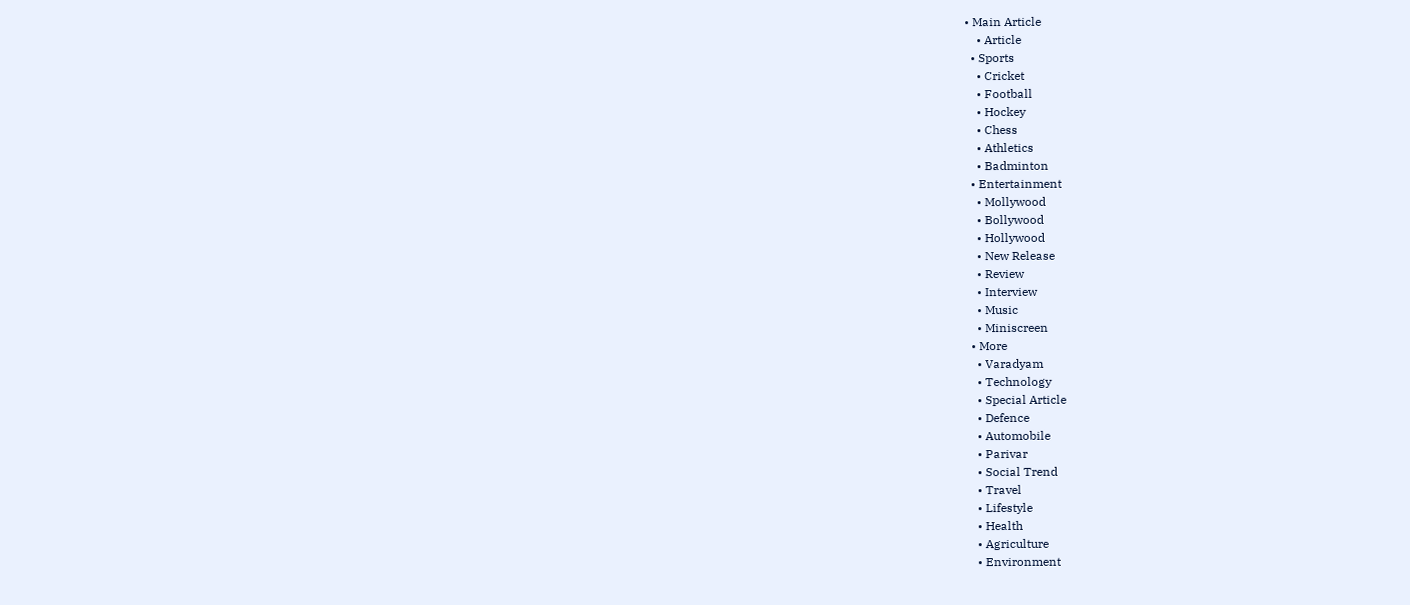• Main Article
    • Article
  • Sports
    • Cricket
    • Football
    • Hockey
    • Chess
    • Athletics
    • Badminton
  • Entertainment
    • Mollywood
    • Bollywood
    • Hollywood
    • New Release
    • Review
    • Interview
    • Music
    • Miniscreen
  • More
    • Varadyam
    • Technology
    • Special Article
    • Defence
    • Automobile
    • Parivar
    • Social Trend
    • Travel
    • Lifestyle
    • Health
    • Agriculture
    • Environment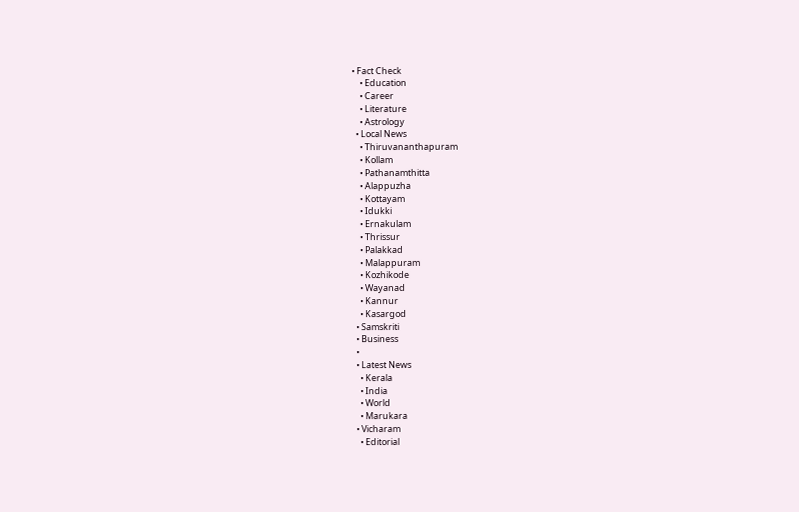• Fact Check
    • Education
    • Career
    • Literature
    • Astrology
  • Local News
    • Thiruvananthapuram
    • Kollam
    • Pathanamthitta
    • Alappuzha
    • Kottayam
    • Idukki
    • Ernakulam
    • Thrissur
    • Palakkad
    • Malappuram
    • Kozhikode
    • Wayanad
    • Kannur
    • Kasargod
  • Samskriti
  • Business
  •
  • Latest News
    • Kerala
    • India
    • World
    • Marukara
  • Vicharam
    • Editorial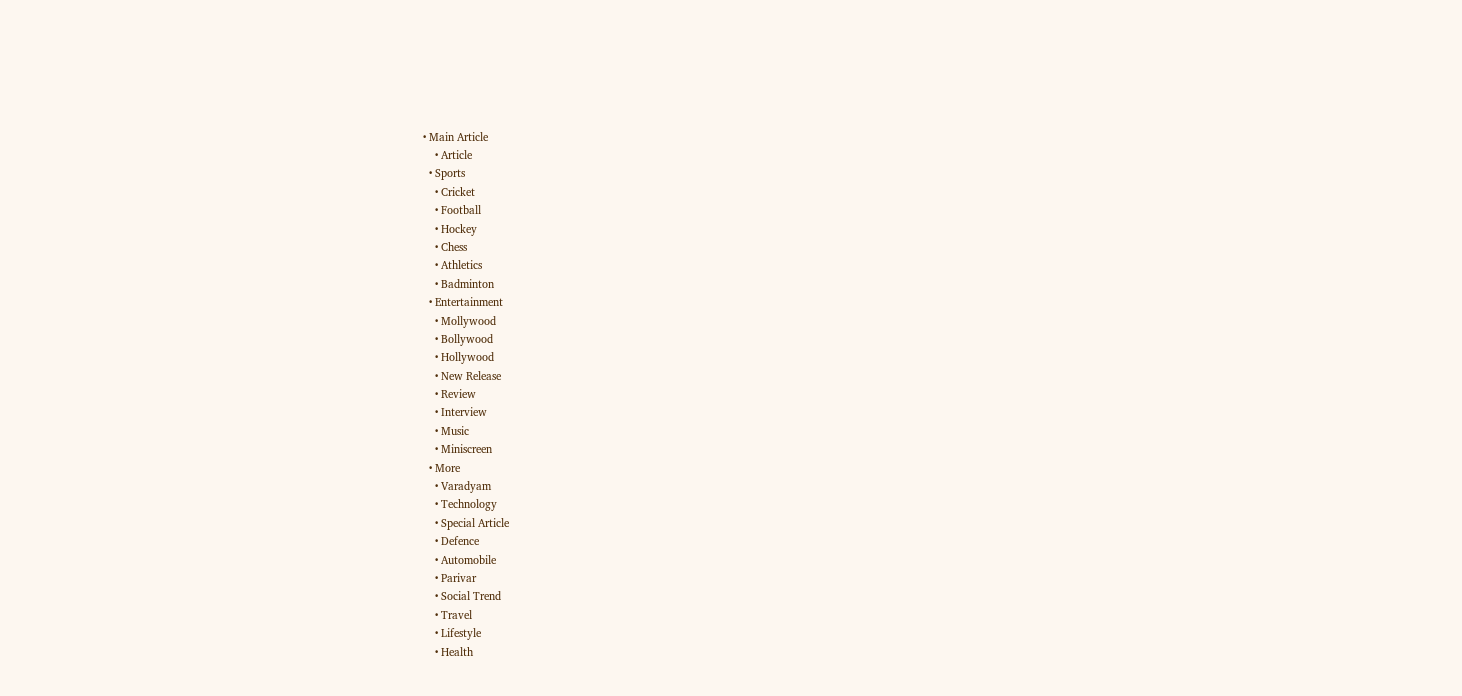• Main Article
    • Article
  • Sports
    • Cricket
    • Football
    • Hockey
    • Chess
    • Athletics
    • Badminton
  • Entertainment
    • Mollywood
    • Bollywood
    • Hollywood
    • New Release
    • Review
    • Interview
    • Music
    • Miniscreen
  • More
    • Varadyam
    • Technology
    • Special Article
    • Defence
    • Automobile
    • Parivar
    • Social Trend
    • Travel
    • Lifestyle
    • Health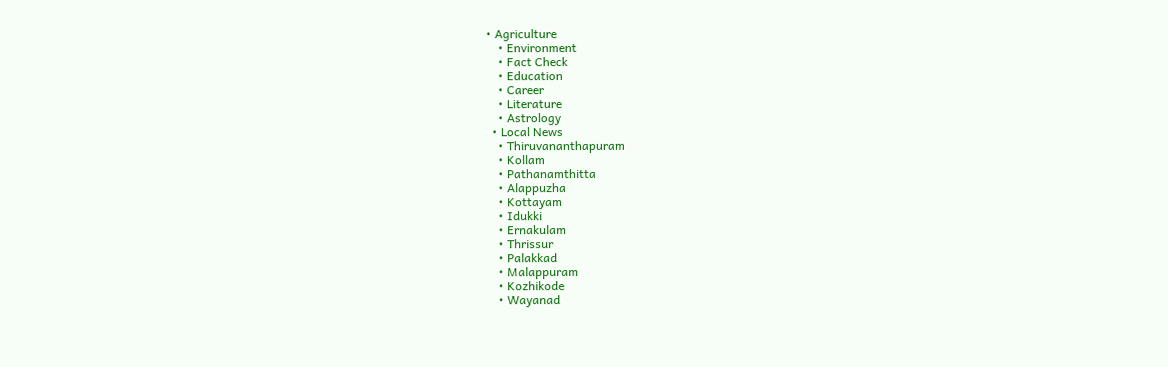• Agriculture
    • Environment
    • Fact Check
    • Education
    • Career
    • Literature
    • Astrology
  • Local News
    • Thiruvananthapuram
    • Kollam
    • Pathanamthitta
    • Alappuzha
    • Kottayam
    • Idukki
    • Ernakulam
    • Thrissur
    • Palakkad
    • Malappuram
    • Kozhikode
    • Wayanad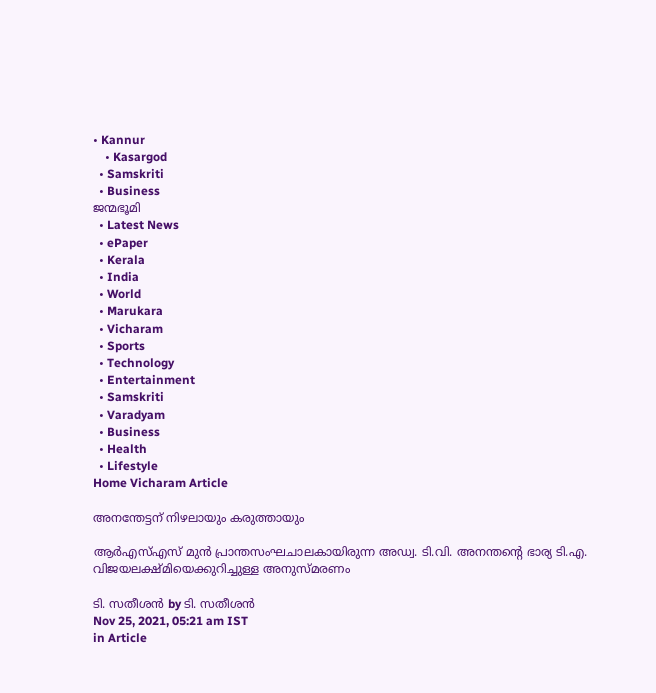• Kannur
    • Kasargod
  • Samskriti
  • Business
ജന്മഭൂമി
  • Latest News
  • ePaper
  • Kerala
  • India
  • World
  • Marukara
  • Vicharam
  • Sports
  • Technology
  • Entertainment
  • Samskriti
  • Varadyam
  • Business
  • Health
  • Lifestyle
Home Vicharam Article

അനന്തേട്ടന് നിഴലായും കരുത്തായും

ആര്‍എസ്എസ് മുന്‍ പ്രാന്തസംഘചാലകായിരുന്ന അഡ്വ. ടി.വി. അനന്തന്റെ ഭാര്യ ടി.എ. വിജയലക്ഷ്മിയെക്കുറിച്ചുള്ള അനുസ്മരണം

ടി. സതീശന്‍ by ടി. സതീശന്‍
Nov 25, 2021, 05:21 am IST
in Article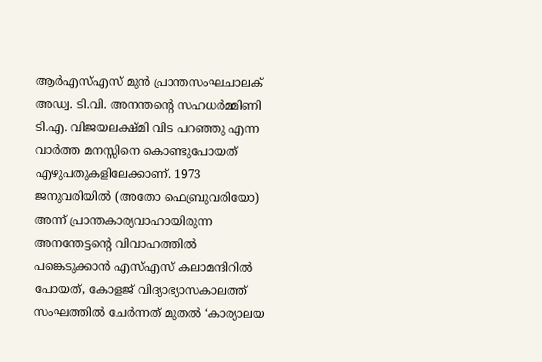ആര്‍എസ്എസ് മുന്‍ പ്രാന്തസംഘചാലക് അഡ്വ. ടി.വി. അനന്തന്റെ സഹധര്‍മ്മിണി ടി.എ. വിജയലക്ഷ്മി വിട പറഞ്ഞു എന്ന വാര്‍ത്ത മനസ്സിനെ കൊണ്ടുപോയത് എഴുപതുകളിലേക്കാണ്. 1973 ജനുവരിയില്‍ (അതോ ഫെബ്രുവരിയോ) അന്ന് പ്രാന്തകാര്യവാഹായിരുന്ന അനന്തേട്ടന്റെ വിവാഹത്തില്‍ പങ്കെടുക്കാന്‍ എസ്എസ് കലാമന്ദിറില്‍ പോയത്, കോളജ് വിദ്യാഭ്യാസകാലത്ത് സംഘത്തില്‍ ചേര്‍ന്നത് മുതല്‍ ‘കാര്യാലയ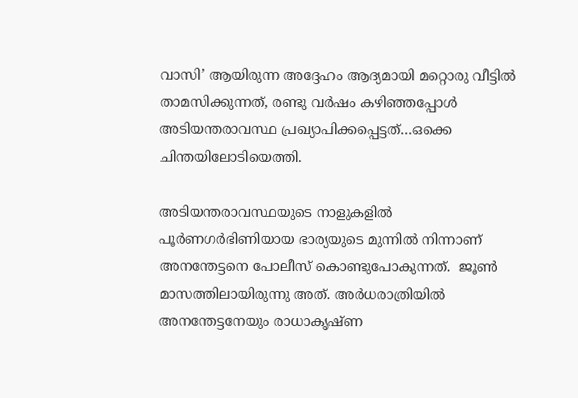വാസി’ ആയിരുന്ന അദ്ദേഹം ആദ്യമായി മറ്റൊരു വീട്ടില്‍ താമസിക്കുന്നത്, രണ്ടു വര്‍ഷം കഴിഞ്ഞപ്പോള്‍ അടിയന്തരാവസ്ഥ പ്രഖ്യാപിക്കപ്പെട്ടത്…ഒക്കെ ചിന്തയിലോടിയെത്തി.

അടിയന്തരാവസ്ഥയുടെ നാളുകളില്‍ പൂര്‍ണഗര്‍ഭിണിയായ ഭാര്യയുടെ മുന്നില്‍ നിന്നാണ് അനന്തേട്ടനെ പോലീസ് കൊണ്ടുപോകുന്നത്.  ജൂണ്‍ മാസത്തിലായിരുന്നു അത്. അര്‍ധരാത്രിയില്‍ അനന്തേട്ടനേയും രാധാകൃഷ്ണ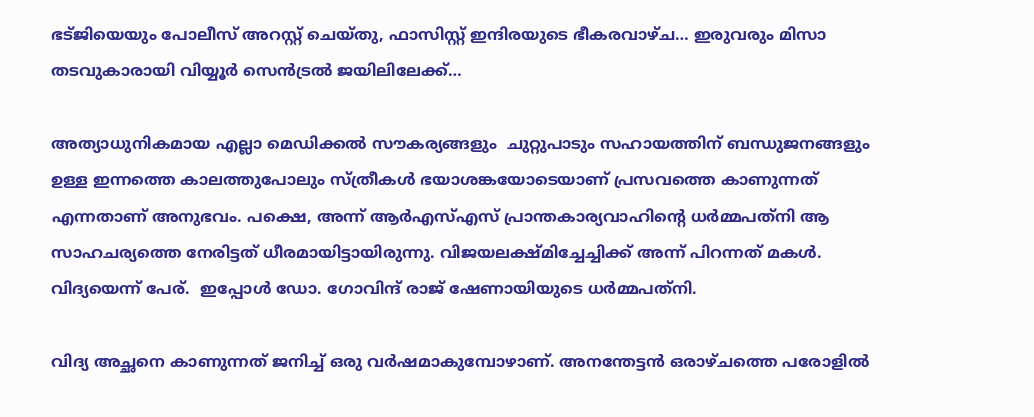ഭട്ജിയെയും പോലീസ് അറസ്റ്റ് ചെയ്തു, ഫാസിസ്റ്റ് ഇന്ദിരയുടെ ഭീകരവാഴ്ച… ഇരുവരും മിസാ തടവുകാരായി വിയ്യൂര്‍ സെന്‍ട്രല്‍ ജയിലിലേക്ക്…

അത്യാധുനികമായ എല്ലാ മെഡിക്കല്‍ സൗകര്യങ്ങളും  ചുറ്റുപാടും സഹായത്തിന് ബന്ധുജനങ്ങളും ഉള്ള ഇന്നത്തെ കാലത്തുപോലും സ്ത്രീകള്‍ ഭയാശങ്കയോടെയാണ് പ്രസവത്തെ കാണുന്നത് എന്നതാണ് അനുഭവം. പക്ഷെ, അന്ന് ആര്‍എസ്എസ് പ്രാന്തകാര്യവാഹിന്റെ ധര്‍മ്മപത്‌നി ആ സാഹചര്യത്തെ നേരിട്ടത് ധീരമായിട്ടായിരുന്നു. വിജയലക്ഷ്മിച്ചേച്ചിക്ക് അന്ന് പിറന്നത് മകള്‍. വിദ്യയെന്ന് പേര്.  ഇപ്പോള്‍ ഡോ. ഗോവിന്ദ് രാജ് ഷേണായിയുടെ ധര്‍മ്മപത്‌നി.

വിദ്യ അച്ഛനെ കാണുന്നത് ജനിച്ച് ഒരു വര്‍ഷമാകുമ്പോഴാണ്. അനന്തേട്ടന്‍ ഒരാഴ്ചത്തെ പരോളില്‍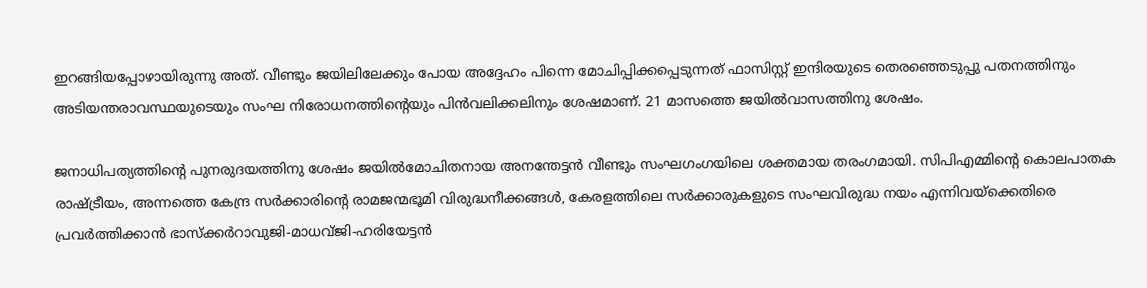ഇറങ്ങിയപ്പോഴായിരുന്നു അത്. വീണ്ടും ജയിലിലേക്കും പോയ അദ്ദേഹം പിന്നെ മോചിപ്പിക്കപ്പെടുന്നത് ഫാസിസ്റ്റ് ഇന്ദിരയുടെ തെരഞ്ഞെടുപ്പു പതനത്തിനും അടിയന്തരാവസ്ഥയുടെയും സംഘ നിരോധനത്തിന്റെയും പിന്‍വലിക്കലിനും ശേഷമാണ്. 21 മാസത്തെ ജയില്‍വാസത്തിനു ശേഷം.

ജനാധിപത്യത്തിന്റെ പുനരുദയത്തിനു ശേഷം ജയില്‍മോചിതനായ അനന്തേട്ടന്‍ വീണ്ടും സംഘഗംഗയിലെ ശക്തമായ തരംഗമായി. സിപിഎമ്മിന്റെ കൊലപാതക രാഷ്‌ട്രീയം, അന്നത്തെ കേന്ദ്ര സര്‍ക്കാരിന്റെ രാമജന്മഭൂമി വിരുദ്ധനീക്കങ്ങള്‍, കേരളത്തിലെ സര്‍ക്കാരുകളുടെ സംഘവിരുദ്ധ നയം എന്നിവയ്‌ക്കെതിരെ പ്രവര്‍ത്തിക്കാന്‍ ഭാസ്‌ക്കര്‍റാവുജി-മാധവ്ജി-ഹരിയേട്ടന്‍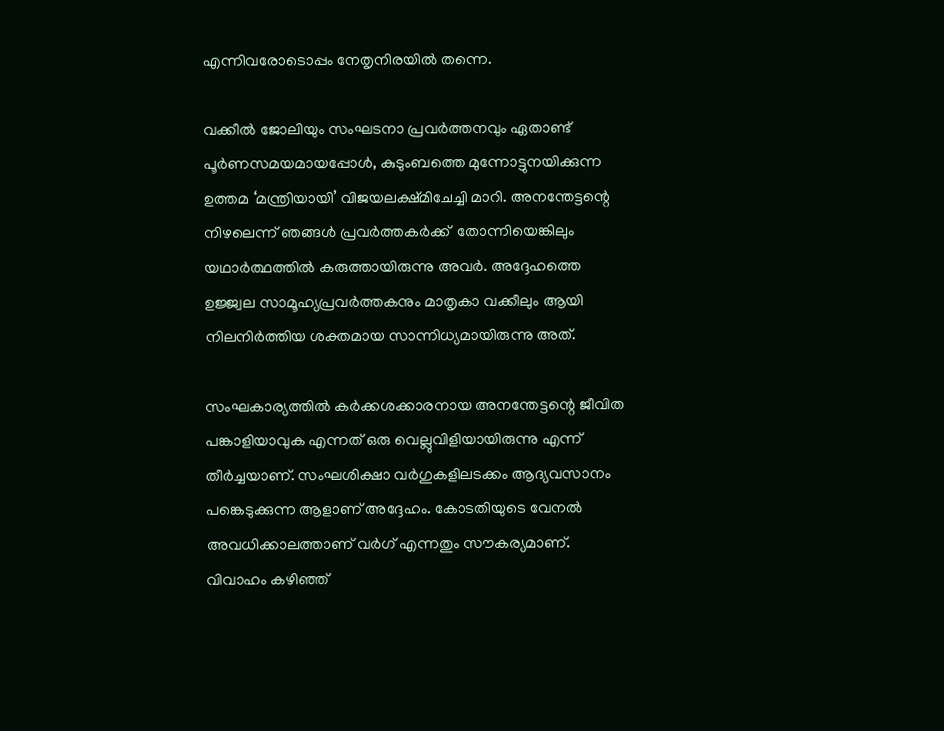എന്നിവരോടൊപ്പം നേതൃനിരയില്‍ തന്നെ.

വക്കീല്‍ ജോലിയും സംഘടനാ പ്രവര്‍ത്തനവും ഏതാണ്ട് പൂര്‍ണസമയമായപ്പോള്‍, കുടുംബത്തെ മുന്നോട്ടുനയിക്കുന്ന ഉത്തമ ‘മന്ത്രിയായി’ വിജയലക്ഷ്മിചേച്ചി മാറി. അനന്തേട്ടന്റെ നിഴലെന്ന് ഞങ്ങള്‍ പ്രവര്‍ത്തകര്‍ക്ക്  തോന്നിയെങ്കിലും യഥാര്‍ത്ഥത്തില്‍ കരുത്തായിരുന്നു അവര്‍. അദ്ദേഹത്തെ ഉജ്ജ്വല സാമൂഹ്യപ്രവര്‍ത്തകനും മാതൃകാ വക്കീലും ആയി നിലനിര്‍ത്തിയ ശക്തമായ സാന്നിധ്യമായിരുന്നു അത്.

സംഘകാര്യത്തില്‍ കര്‍ക്കശക്കാരനായ അനന്തേട്ടന്റെ ജീവിത പങ്കാളിയാവുക എന്നത് ഒരു വെല്ലുവിളിയായിരുന്നു എന്ന് തീര്‍ച്ചയാണ്. സംഘശിക്ഷാ വര്‍ഗുകളിലടക്കം ആദ്യവസാനം പങ്കെടുക്കുന്ന ആളാണ് അദ്ദേഹം. കോടതിയുടെ വേനല്‍ അവധിക്കാലത്താണ് വര്‍ഗ് എന്നതും സൗകര്യമാണ്. വിവാഹം കഴിഞ്ഞ്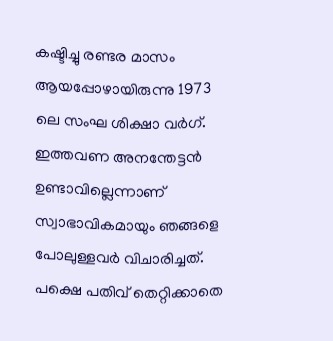കഷ്ടിച്ചു രണ്ടര മാസം ആയപ്പോഴായിരുന്നു 1973 ലെ സംഘ ശിക്ഷാ വര്‍ഗ്. ഇത്തവണ അനന്തേട്ടന്‍ ഉണ്ടാവില്ലെന്നാണ് സ്വാഭാവികമായും ഞങ്ങളെ പോലുള്ളവര്‍ വിചാരിച്ചത്. പക്ഷെ പതിവ് തെറ്റിക്കാതെ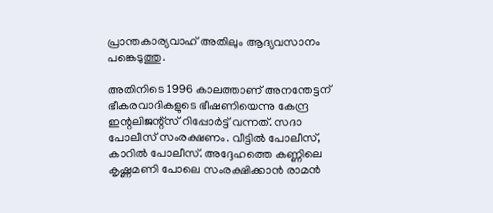പ്രാന്തകാര്യവാഹ് അതിലും ആദ്യവസാനം പങ്കെടുത്തു.

അതിനിടെ 1996 കാലത്താണ് അനന്തേട്ടന് ഭീകരവാദികളുടെ ഭീഷണിയെന്നു കേന്ദ്ര ഇന്റലിജന്റ്‌സ് റിപ്പോര്‍ട്ട് വന്നത്. സദാ പോലീസ് സംരക്ഷണം. വീട്ടില്‍ പോലീസ്, കാറില്‍ പോലീസ്. അദ്ദേഹത്തെ കണ്ണിലെ കൃഷ്ണമണി പോലെ സംരക്ഷിക്കാന്‍ രാമന്‍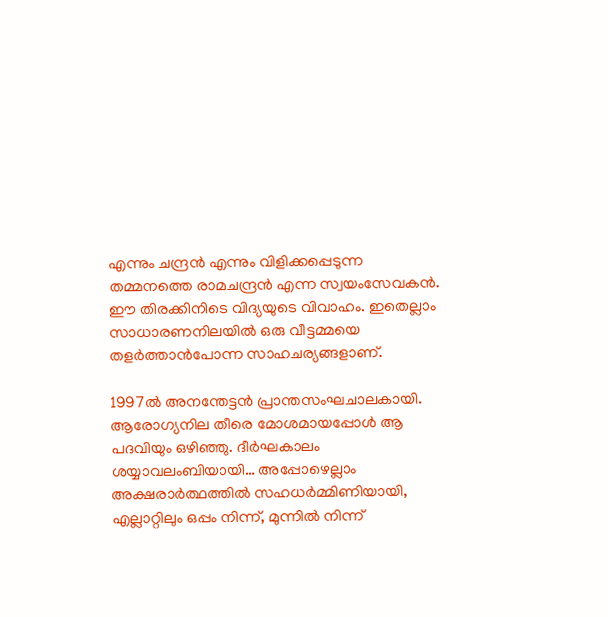എന്നും ചന്ദ്രന്‍ എന്നും വിളിക്കപ്പെടുന്ന തമ്മനത്തെ രാമചന്ദ്രന്‍ എന്ന സ്വയംസേവകന്‍. ഈ തിരക്കിനിടെ വിദ്യയുടെ വിവാഹം. ഇതെല്ലാം സാധാരണനിലയില്‍ ഒരു വീട്ടമ്മയെ തളര്‍ത്താന്‍പോന്ന സാഹചര്യങ്ങളാണ്.

1997ല്‍ അനന്തേട്ടന്‍ പ്രാന്തസംഘചാലകായി. ആരോഗ്യനില തീരെ മോശമായപ്പോള്‍ ആ പദവിയും ഒഴിഞ്ഞു. ദീര്‍ഘകാലം ശയ്യാവലംബിയായി… അപ്പോഴെല്ലാം അക്ഷരാര്‍ത്ഥത്തില്‍ സഹധര്‍മ്മിണിയായി, എല്ലാറ്റിലും ഒപ്പം നിന്ന്, മുന്നില്‍ നിന്ന്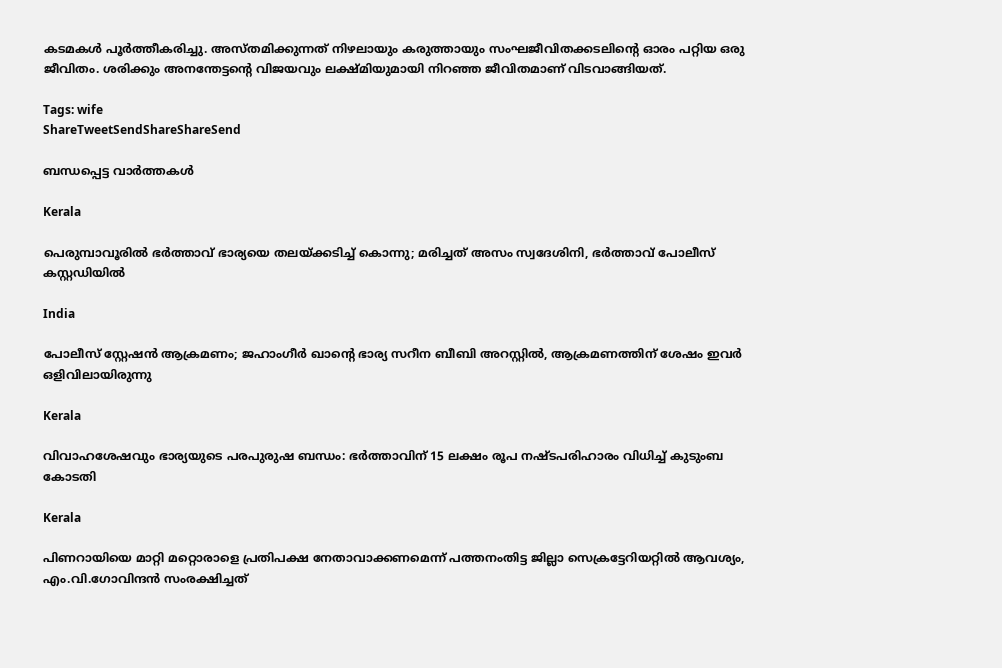കടമകള്‍ പൂര്‍ത്തീകരിച്ചു. അസ്തമിക്കുന്നത് നിഴലായും കരുത്തായും സംഘജീവിതക്കടലിന്റെ ഓരം പറ്റിയ ഒരു ജീവിതം. ശരിക്കും അനന്തേട്ടന്റെ വിജയവും ലക്ഷ്മിയുമായി നിറഞ്ഞ ജീവിതമാണ് വിടവാങ്ങിയത്.

Tags: wife
ShareTweetSendShareShareSend

ബന്ധപ്പെട്ട വാര്‍ത്തകള്‍

Kerala

പെരുമ്പാവൂരിൽ ഭർത്താവ് ഭാര്യയെ തലയ്‌ക്കടിച്ച് കൊന്നു; മരിച്ചത് അസം സ്വദേശിനി, ഭർത്താവ് പോലീസ് കസ്റ്റഡിയിൽ

India

പോലീസ് സ്റ്റേഷൻ ആക്രമണം; ജഹാംഗീർ ഖാന്റെ ഭാര്യ സറീന ബീബി അറസ്റ്റിൽ, ആക്രമണത്തിന് ശേഷം ഇവർ ഒളിവിലായിരുന്നു

Kerala

വിവാഹശേഷവും ഭാര്യയുടെ പരപുരുഷ ബന്ധം: ഭര്‍ത്താവിന് 15 ലക്ഷം രൂപ നഷ്ടപരിഹാരം വിധിച്ച് കുടുംബ കോടതി

Kerala

പിണറായിയെ മാറ്റി മറ്റൊരാളെ പ്രതിപക്ഷ നേതാവാക്കണമെന്ന് പത്തനംതിട്ട ജില്ലാ സെക്രട്ടേറിയറ്റില്‍ ആവശ്യം, എം.വി.ഗോവിന്ദന്‍ സംരക്ഷിച്ചത്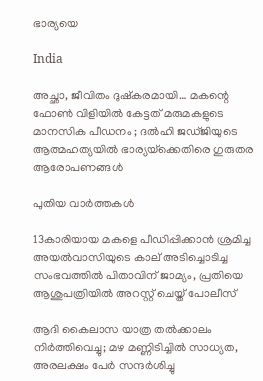ഭാര്യയെ

India

അച്ഛാ, ജീവിതം ദുഷ്‌കരമായി… മകന്റെ ഫോൺ വിളിയിൽ കേട്ടത് മരുമകളുടെ മാനസിക പീഡനം ; ദൽഹി ജഡ്ജിയുടെ ആത്മഹത്യയിൽ ഭാര്യയ്‌ക്കെതിരെ ഗുരുതര ആരോപണങ്ങൾ

പുതിയ വാര്‍ത്തകള്‍

13കാരിയായ മകളെ പീഡിപ്പിക്കാൻ ശ്രമിച്ച അയൽവാസിയുടെ കാല് അടിച്ചൊടിച്ച സംഭവത്തിൽ പിതാവിന് ജാമ്യം, പ്രതിയെ ആശുപത്രിയിൽ അറസ്റ്റ് ചെയ്ത് പോലീസ്

ആദി കൈലാസ യാത്ര തൽക്കാലം നിർത്തിവെച്ചു; മഴ മണ്ണിടിച്ചിൽ സാധ്യത, അരലക്ഷം പേർ സന്ദർശിച്ചു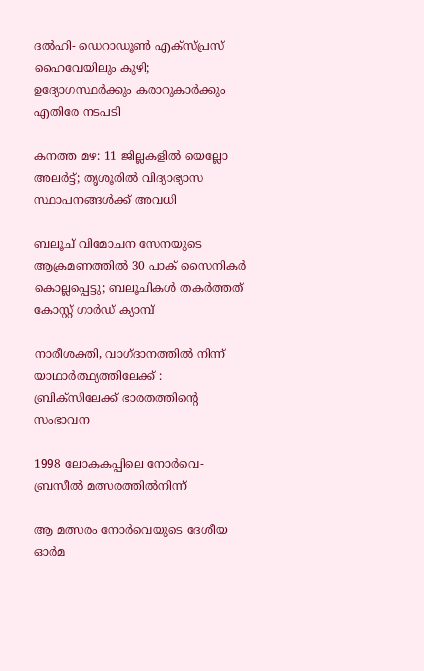ദൽഹി- ഡെറാഡൂൺ എക്‌സ്പ്രസ് ഹൈവേയിലും കുഴി; ഉദ്യോഗസ്ഥർക്കും കരാറുകാർക്കും എതിരേ നടപടി

കനത്ത മഴ: 11 ജില്ലകളിൽ യെല്ലോ അലർട്ട്; തൃശൂരിൽ വിദ്യാഭ്യാസ സ്ഥാപനങ്ങൾക്ക് അവധി

ബലൂച് വിമോചന സേനയുടെ ആക്രമണത്തിൽ 30 പാക് സൈനികർ കൊല്ലപ്പെട്ടു; ബലൂചികൾ തകർത്തത് കോസ്റ്റ് ഗാർഡ് ക്യാമ്പ്

നാരീശക്തി, വാഗ്ദാനത്തില്‍ നിന്ന് യാഥാര്‍ത്ഥ്യത്തിലേക്ക് : ബ്രിക്സിലേക്ക് ഭാരതത്തിന്റെ സംഭാവന

1998 ലോകകപ്പിലെ നോര്‍വെ- ബ്രസീല്‍ മത്സരത്തില്‍നിന്ന്‌

ആ മത്സരം നോര്‍വെയുടെ ദേശീയ ഓര്‍മ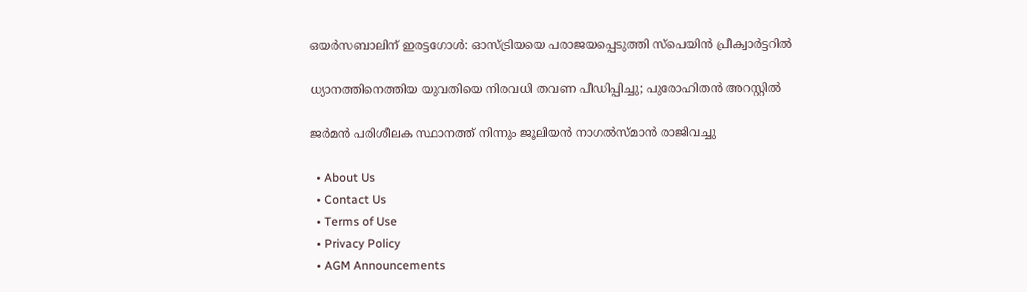ഒയര്‍സബാലിന് ഇരട്ടഗോള്‍: ഓസ്ട്രിയയെ പരാജയപ്പെടുത്തി സ്‌പെയിന്‍ പ്രീക്വാര്‍ട്ടറില്‍

ധ്യാനത്തിനെത്തിയ യുവതിയെ നിരവധി തവണ പീഡിപ്പിച്ചു; പുരോഹിതൻ അറസ്റ്റിൽ

ജര്‍മന്‍ പരിശീലക സ്ഥാനത്ത് നിന്നും ജൂലിയന്‍ നാഗല്‍സ്മാന്‍ രാജിവച്ചു

  • About Us
  • Contact Us
  • Terms of Use
  • Privacy Policy
  • AGM Announcements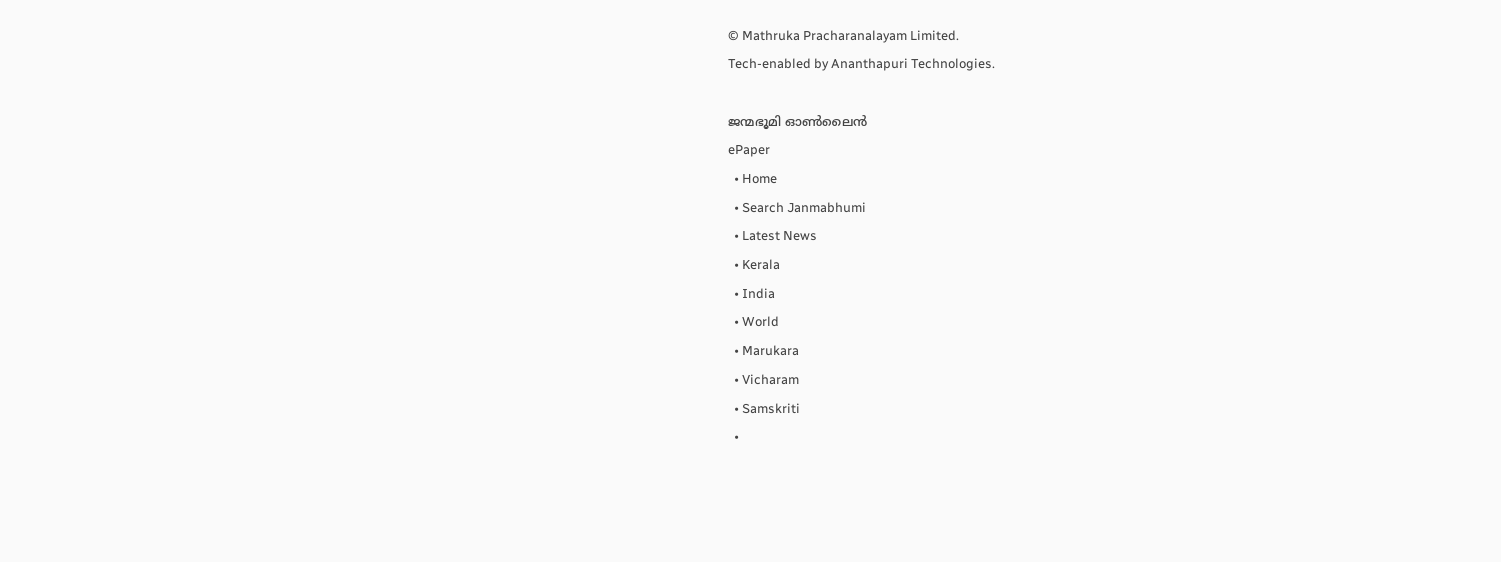© Mathruka Pracharanalayam Limited.
Tech-enabled by Ananthapuri Technologies.

ജന്മഭൂമി ഓണ്‍ലൈന്‍
ePaper
  • Home
  • Search Janmabhumi
  • Latest News
  • Kerala
  • India
  • World
  • Marukara
  • Vicharam
  • Samskriti
  •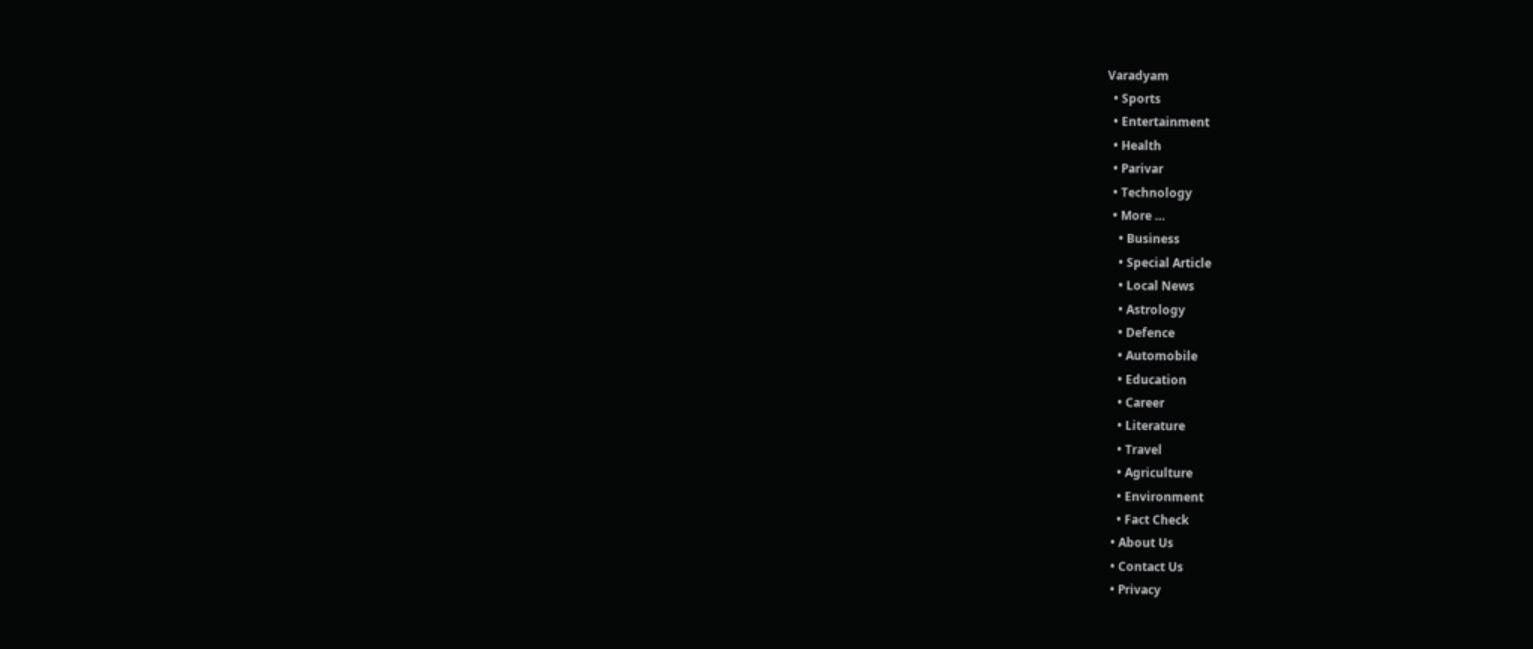Varadyam
  • Sports
  • Entertainment
  • Health
  • Parivar
  • Technology
  • More …
    • Business
    • Special Article
    • Local News
    • Astrology
    • Defence
    • Automobile
    • Education
    • Career
    • Literature
    • Travel
    • Agriculture
    • Environment
    • Fact Check
  • About Us
  • Contact Us
  • Privacy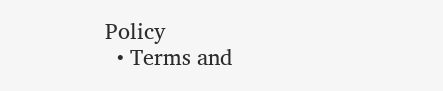Policy
  • Terms and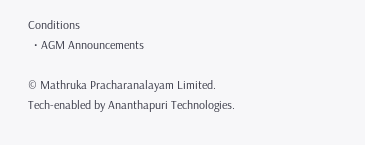Conditions
  • AGM Announcements

© Mathruka Pracharanalayam Limited.
Tech-enabled by Ananthapuri Technologies.